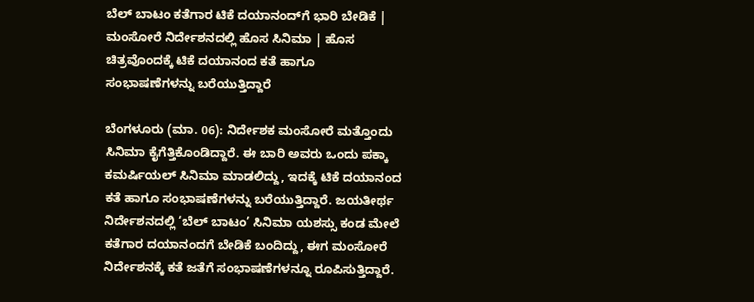ಬೆಲ್‌ ಬಾಟಂ ಕತೆಗಾರ ಟಿಕೆ ದಯಾನಂದ್‌ಗೆ ಭಾರಿ ಬೇಡಿಕೆ | ಮಂಸೋರೆ ನಿರ್ದೇಶನದಲ್ಲಿ ಹೊಸ ಸಿನಿಮಾ | ಹೊಸ ಚಿತ್ರವೊಂದಕ್ಕೆ ಟಿಕೆ ದಯಾನಂದ ಕತೆ ಹಾಗೂ ಸಂಭಾಷಣೆಗಳನ್ನು ಬರೆಯುತ್ತಿದ್ದಾರೆ

ಬೆಂಗಳೂರು (ಮಾ. 06): ನಿರ್ದೇಶಕ ಮಂಸೋರೆ ಮತ್ತೊಂದು ಸಿನಿಮಾ ಕೈಗೆತ್ತಿಕೊಂಡಿದ್ದಾರೆ. ಈ ಬಾರಿ ಅವರು ಒಂದು ಪಕ್ಕಾ ಕಮರ್ಷಿಯಲ್‌ ಸಿನಿಮಾ ಮಾಡಲಿದ್ದು, ಇದಕ್ಕೆ ಟಿಕೆ ದಯಾನಂದ ಕತೆ ಹಾಗೂ ಸಂಭಾಷಣೆಗಳನ್ನು ಬರೆಯುತ್ತಿದ್ದಾರೆ. ಜಯತೀರ್ಥ ನಿರ್ದೇಶನದಲ್ಲಿ ‘ಬೆಲ್‌ ಬಾಟಂ’ ಸಿನಿಮಾ ಯಶಸ್ಸು ಕಂಡ ಮೇಲೆ ಕತೆಗಾರ ದಯಾನಂದಗೆ ಬೇಡಿಕೆ ಬಂದಿದ್ದು, ಈಗ ಮಂಸೋರೆ ನಿರ್ದೇಶನಕ್ಕೆ ಕತೆ ಜತೆಗೆ ಸಂಭಾಷಣೆಗಳನ್ನೂ ರೂಪಿಸುತ್ತಿದ್ದಾರೆ.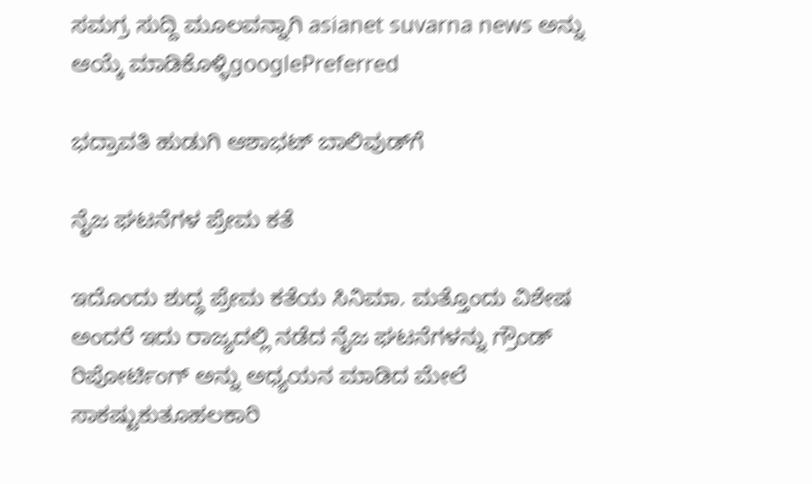ಸಮಗ್ರ ಸುದ್ದಿ ಮೂಲವನ್ನಾಗಿ asianet suvarna news ಅನ್ನು ಆಯ್ಕೆ ಮಾಡಿಕೊಳ್ಳಿgooglePreferred

ಭದ್ರಾವತಿ ಹುಡುಗಿ ಆಶಾಭಟ್‌ ಬಾಲಿವುಡ್‌ಗೆ

ನೈಜ ಘಟನೆಗಳ ಪ್ರೇಮ ಕತೆ

ಇದೊಂದು ಶುದ್ಧ ಪ್ರೇಮ ಕತೆಯ ಸಿನಿಮಾ. ಮತ್ತೊಂದು ವಿಶೇಷ ಅಂದರೆ ಇದು ರಾಜ್ಯದಲ್ಲಿ ನಡೆದ ನೈಜ ಘಟನೆಗಳನ್ನು ಗ್ರೌಂಡ್‌ ರಿಪೋರ್ಟಿಂಗ್‌ ಅನ್ನು ಅಧ್ಯಯನ ಮಾಡಿದ ಮೇಲೆ ಸಾಕಷ್ಟುಕುತೂಹಲಕಾರಿ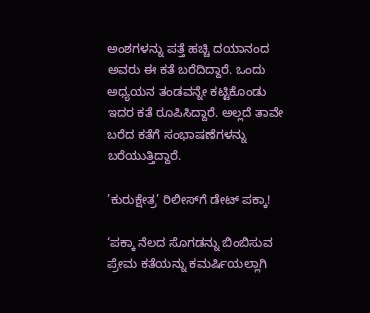ಅಂಶಗಳನ್ನು ಪತ್ತೆ ಹಚ್ಚಿ ದಯಾನಂದ ಅವರು ಈ ಕತೆ ಬರೆದಿದ್ದಾರೆ. ಒಂದು ಅಧ್ಯಯನ ತಂಡವನ್ನೇ ಕಟ್ಟಿಕೊಂಡು ಇದರ ಕತೆ ರೂಪಿಸಿದ್ದಾರೆ. ಅಲ್ಲದೆ ತಾವೇ ಬರೆದ ಕತೆಗೆ ಸಂಭಾಷಣೆಗಳನ್ನು ಬರೆಯುತ್ತಿದ್ದಾರೆ.

’ಕುರುಕ್ಷೇತ್ರ’ ರಿಲೀಸ್‌ಗೆ ಡೇಟ್ ಪಕ್ಕಾ!

‘ಪಕ್ಕಾ ನೆಲದ ಸೊಗಡನ್ನು ಬಿಂಬಿಸುವ ಪ್ರೇಮ ಕತೆಯನ್ನು ಕಮರ್ಷಿಯಲ್ಲಾಗಿ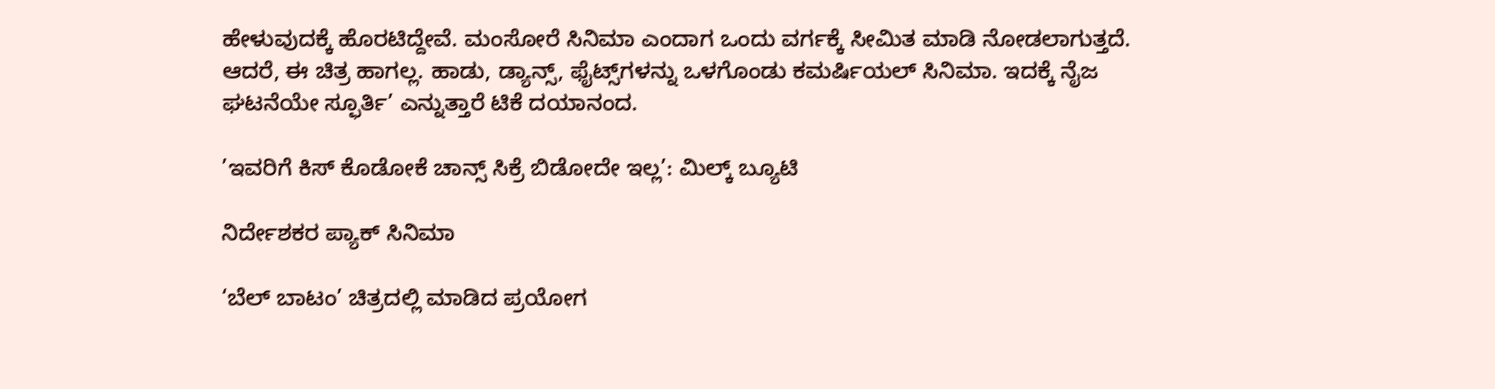ಹೇಳುವುದಕ್ಕೆ ಹೊರಟಿದ್ದೇವೆ. ಮಂಸೋರೆ ಸಿನಿಮಾ ಎಂದಾಗ ಒಂದು ವರ್ಗಕ್ಕೆ ಸೀಮಿತ ಮಾಡಿ ನೋಡಲಾಗುತ್ತದೆ. ಆದರೆ, ಈ ಚಿತ್ರ ಹಾಗಲ್ಲ. ಹಾಡು, ಡ್ಯಾನ್ಸ್‌, ಫೈಟ್ಸ್‌ಗಳನ್ನು ಒಳಗೊಂಡು ಕಮರ್ಷಿಯಲ್‌ ಸಿನಿಮಾ. ಇದಕ್ಕೆ ನೈಜ ಘಟನೆಯೇ ಸ್ಫೂರ್ತಿ’ ಎನ್ನುತ್ತಾರೆ ಟಿಕೆ ದಯಾನಂದ.

’ಇವರಿಗೆ ಕಿಸ್ ಕೊಡೋಕೆ ಚಾನ್ಸ್ ಸಿಕ್ರೆ ಬಿಡೋದೇ ಇಲ್ಲ’: ಮಿಲ್ಕ್ ಬ್ಯೂಟಿ

ನಿರ್ದೇಶಕರ ಪ್ಯಾಕ್‌ ಸಿನಿಮಾ

‘ಬೆಲ್‌ ಬಾಟಂ’ ಚಿತ್ರದಲ್ಲಿ ಮಾಡಿದ ಪ್ರಯೋಗ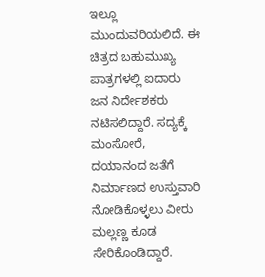ಇಲ್ಲೂ ಮುಂದುವರಿಯಲಿದೆ. ಈ ಚಿತ್ರದ ಬಹುಮುಖ್ಯ ಪಾತ್ರಗಳಲ್ಲಿ ಐದಾರು ಜನ ನಿರ್ದೇಶಕರು ನಟಿಸಲಿದ್ದಾರೆ. ಸದ್ಯಕ್ಕೆ ಮಂಸೋರೆ, ದಯಾನಂದ ಜತೆಗೆ ನಿರ್ಮಾಣದ ಉಸ್ತುವಾರಿ ನೋಡಿಕೊಳ್ಳಲು ವೀರು ಮಲ್ಲಣ್ಣ ಕೂಡ ಸೇರಿಕೊಂಡಿದ್ದಾರೆ.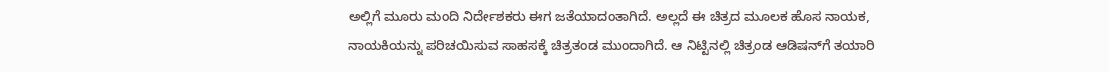ಅಲ್ಲಿಗೆ ಮೂರು ಮಂದಿ ನಿರ್ದೇಶಕರು ಈಗ ಜತೆಯಾದಂತಾಗಿದೆ. ಅಲ್ಲದೆ ಈ ಚಿತ್ರದ ಮೂಲಕ ಹೊಸ ನಾಯಕ, ನಾಯಕಿಯನ್ನು ಪರಿಚಯಿಸುವ ಸಾಹಸಕ್ಕೆ ಚಿತ್ರತಂಡ ಮುಂದಾಗಿದೆ. ಆ ನಿಟ್ಟಿನಲ್ಲಿ ಚಿತ್ರಂಡ ಆಡಿಷನ್‌ಗೆ ತಯಾರಿ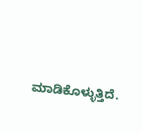ಮಾಡಿಕೊಳ್ಳುತ್ತಿದೆ.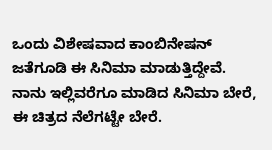ಒಂದು ವಿಶೇಷವಾದ ಕಾಂಬಿನೇಷನ್‌ ಜತೆಗೂಡಿ ಈ ಸಿನಿಮಾ ಮಾಡುತ್ತಿದ್ದೇವೆ. ನಾನು ಇಲ್ಲಿವರೆಗೂ ಮಾಡಿದ ಸಿನಿಮಾ ಬೇರೆ, ಈ ಚಿತ್ರದ ನೆಲೆಗಟ್ಟೇ ಬೇರೆ.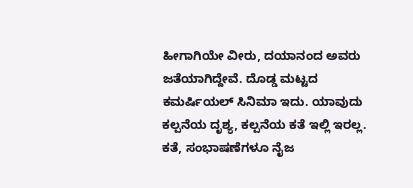ಹೀಗಾಗಿಯೇ ವೀರು, ದಯಾನಂದ ಅವರು ಜತೆಯಾಗಿದ್ದೇವೆ. ದೊಡ್ಡ ಮಟ್ಟದ ಕಮರ್ಷಿಯಲ್‌ ಸಿನಿಮಾ ಇದು. ಯಾವುದು ಕಲ್ಪನೆಯ ದೃಶ್ಯ, ಕಲ್ಪನೆಯ ಕತೆ ಇಲ್ಲಿ ಇರಲ್ಲ. ಕತೆ, ಸಂಭಾಷಣೆಗಳೂ ನೈಜ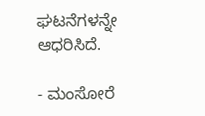ಘಟನೆಗಳನ್ನೇ ಆಧರಿಸಿದೆ.

- ಮಂಸೋರೆ